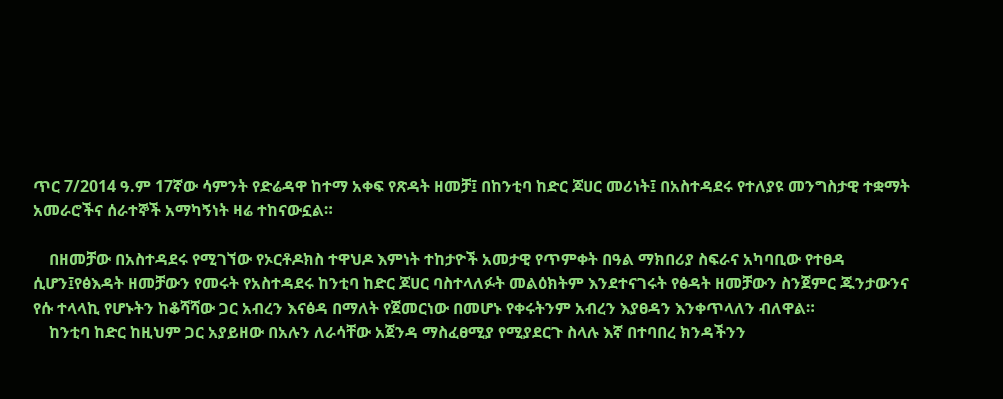ጥር 7/2014 ዓ.ም 17ኛው ሳምንት የድሬዳዋ ከተማ አቀፍ የጽዳት ዘመቻ፤ በከንቲባ ከድር ጆሀር መሪነት፤ በአስተዳደሩ የተለያዩ መንግስታዊ ተቋማት አመራሮችና ሰራተኞች አማካኝነት ዛሬ ተከናውኗል።

    በዘመቻው በአስተዳደሩ የሚገኘው የኦርቶዶክስ ተዋህዶ እምነት ተከታዮች አመታዊ የጥምቀት በዓል ማክበሪያ ስፍራና አካባቢው የተፀዳ ሲሆን፤የፅእዳት ዘመቻውን የመሩት የአስተዳደሩ ከንቲባ ከድር ጆሀር ባስተላለፉት መልዕክትም እንደተናገሩት የፅዳት ዘመቻውን ስንጀምር ጁንታውንና የሱ ተላላኪ የሆኑትን ከቆሻሻው ጋር አብረን እናፅዳ በማለት የጀመርነው በመሆኑ የቀሩትንም አብረን እያፀዳን እንቀጥላለን ብለዋል።
    ከንቲባ ከድር ከዚህም ጋር አያይዘው በአሉን ለራሳቸው አጀንዳ ማስፈፀሚያ የሚያደርጉ ስላሉ እኛ በተባበረ ክንዳችንን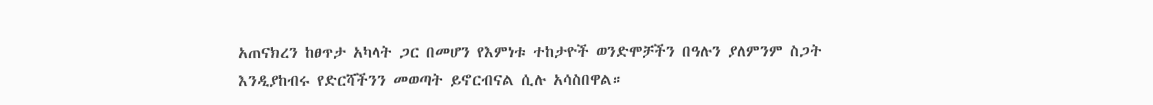አጠናክረን ከፀጥታ አካላት ጋር በመሆን የእምነቱ ተከታዮች ወንድሞቻችን በዓሉን ያለምንም ስጋት እንዲያከብሩ የድርሻችንን መወጣት ይኖርብናል ሲሉ አሳስበዋል።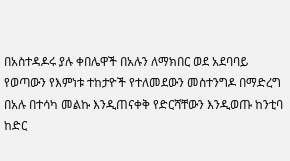በአስተዳዶሩ ያሉ ቀበሌዋች በአሉን ለማክበር ወደ አደባባይ የወጣውን የእምነቱ ተከታዮች የተለመደውን መስተንግዶ በማድረግ በአሉ በተሳካ መልኩ እንዲጠናቀቅ የድርሻቸውን እንዲወጡ ከንቲባ ከድር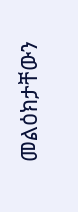መልዕክታቸውን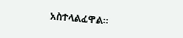አስተላልፈዋል።